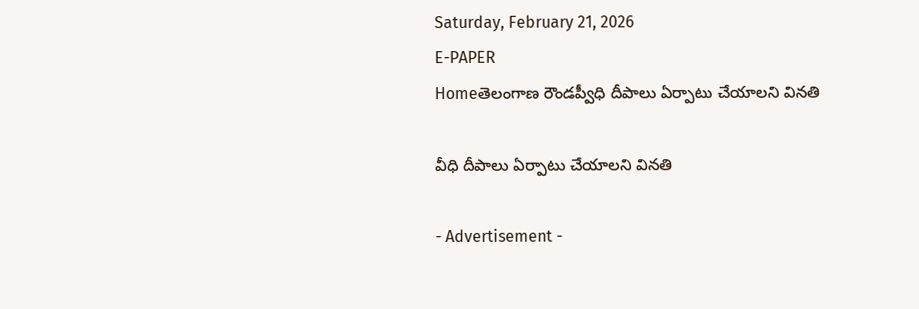Saturday, February 21, 2026
E-PAPER
Homeతెలంగాణ రౌండప్వీధి దీపాలు ఏర్పాటు చేయాలని వినతి

వీధి దీపాలు ఏర్పాటు చేయాలని వినతి

- Advertisement -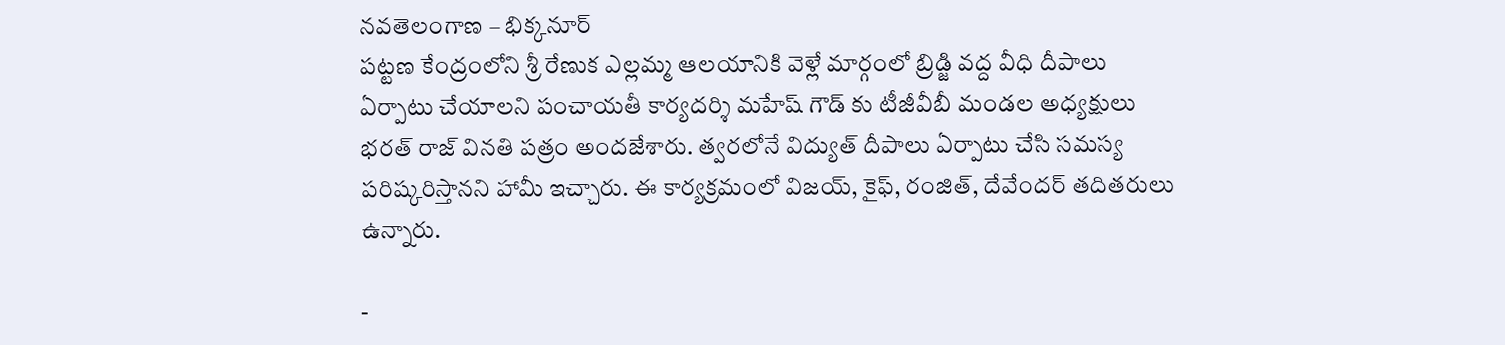నవతెలంగాణ – భిక్కనూర్
పట్టణ కేంద్రంలోని శ్రీ రేణుక ఎల్లమ్మ ఆలయానికి వెళ్లే మార్గంలో బ్రిడ్జి వద్ద వీధి దీపాలు ఏర్పాటు చేయాలని పంచాయతీ కార్యదర్శి మహేష్ గౌడ్ కు టీజీవీబీ మండల అధ్యక్షులు భరత్ రాజ్ వినతి పత్రం అందజేశారు. త్వరలోనే విద్యుత్ దీపాలు ఏర్పాటు చేసి సమస్య పరిష్కరిస్తానని హామీ ఇచ్చారు. ఈ కార్యక్రమంలో విజయ్, కైఫ్, రంజిత్, దేవేందర్ తదితరులు ఉన్నారు.

-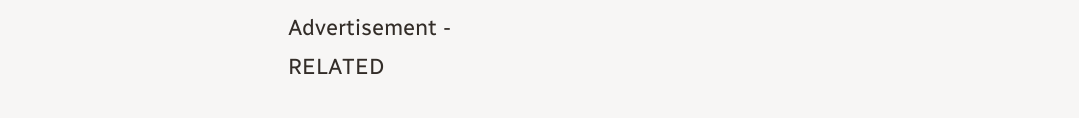Advertisement -
RELATED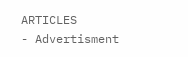ARTICLES
- Advertisment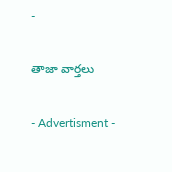-

తాజా వార్తలు

- Advertisment -